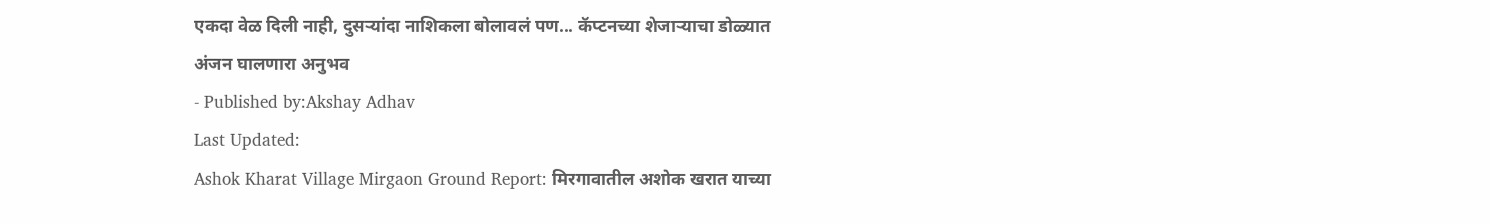एकदा वेळ दिली नाही, दुसऱ्यांदा नाशिकला बोलावलं पण... कॅप्टनच्या शेजाऱ्याचा डोळ्यात अंजन घालणारा अनुभव
- Published by:Akshay Adhav
Last Updated:
Ashok Kharat Village Mirgaon Ground Report: मिरगावातील अशोक खरात याच्या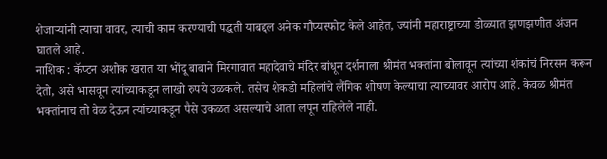शेजाऱ्यांनी त्याचा वावर, त्याची काम करण्याची पद्धती याबद्दल अनेक गौप्यस्फोट केले आहेत, ज्यांनी महाराष्ट्राच्या डोळ्यात झणझणीत अंजन घातले आहे.
नाशिक : कॅप्टन अशोक खरात या भोंदू बाबाने मिरगावात महादेवाचे मंदिर बांधून दर्शनाला श्रीमंत भक्तांना बोलावून त्यांच्या शंकांचं निरसन करून देतो, असे भासवून त्यांच्याकडून लाखो रुपये उळकले. तसेच शेकडो महिलांचे लैंगिक शोषण केल्याचा त्याच्यावर आरोप आहे. केवळ श्रीमंत भक्तांनाच तो वेळ देऊन त्यांच्याकडून पैसे उकळत असल्याचे आता लपून राहिलेले नाही.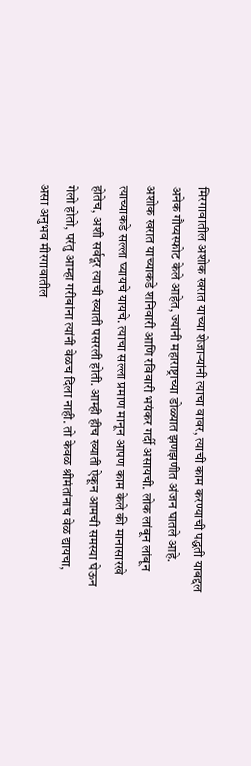मिरगावातील अशोक खरात याच्या शेजाऱ्यांनी त्याचा वावर, त्याची काम करण्याची पद्धती याबद्दल अनेक गौप्यस्फोट केले आहेत, ज्यांनी महाराष्ट्राच्या डोळ्यात झणझणीत अंजन घातले आहे.
अशोक खरात याच्याकडे शनिवारी आणि रविवारी भयंकर गर्दी असायची. लोक लांबून लांबून त्याच्याकडे सल्ला घ्यायचे यायचे. त्याचा सल्ला प्रमाण मानून आपण काम केले की मानासारखे होतेच, अशी सर्वदूर त्याची ख्याती पसरली होती. आम्ही हीच ख्याती ऐकून आमची समस्या घेऊन गेलो होतो, परंतु आम्हा गरीबांना त्यांनी वेळच दिला नाही. तो केवळ श्रीमंतांनाच वेळ द्यायचा, असा अनुभव मीरगावातील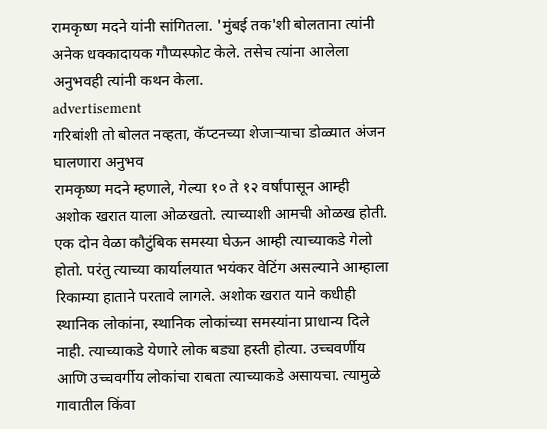रामकृष्ण मदने यांनी सांगितला. 'मुंबई तक'शी बोलताना त्यांनी अनेक धक्कादायक गौप्यस्फोट केले. तसेच त्यांना आलेला अनुभवही त्यांनी कथन केला.
advertisement
गरिबांशी तो बोलत नव्हता, कॅप्टनच्या शेजाऱ्याचा डोळ्यात अंजन घालणारा अनुभव
रामकृष्ण मदने म्हणाले, गेल्या १० ते १२ वर्षांपासून आम्ही अशोक खरात याला ओळखतो. त्याच्याशी आमची ओळख होती. एक दोन वेळा कौटुंबिक समस्या घेऊन आम्ही त्याच्याकडे गेलो होतो. परंतु त्याच्या कार्यालयात भयंकर वेटिंग असल्याने आम्हाला रिकाम्या हाताने परतावे लागले. अशोक खरात याने कधीही स्थानिक लोकांना, स्थानिक लोकांच्या समस्यांना प्राधान्य दिले नाही. त्याच्याकडे येणारे लोक बड्या हस्ती होत्या. उच्चवर्णीय आणि उच्चवर्गीय लोकांचा राबता त्याच्याकडे असायचा. त्यामुळे गावातील किंवा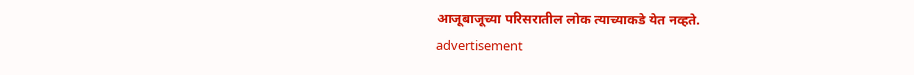आजूबाजूच्या परिसरातील लोक त्याच्याकडे येत नव्हते.
advertisement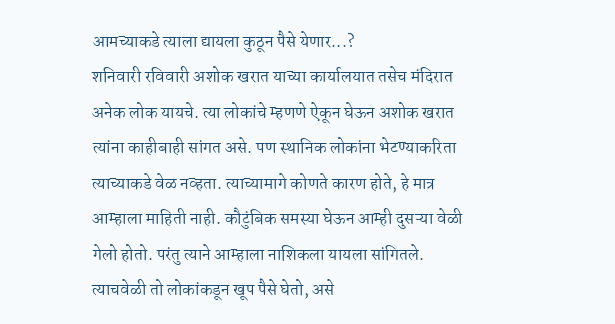आमच्याकडे त्याला द्यायला कुठून पैसे येणार...?
शनिवारी रविवारी अशोक खरात याच्या कार्यालयात तसेच मंदिरात अनेक लोक यायचे. त्या लोकांचे म्हणणे ऐकून घेऊन अशोक खरात त्यांना काहीबाही सांगत असे. पण स्थानिक लोकांना भेटण्याकरिता त्याच्याकडे वेळ नव्हता. त्याच्यामागे कोणते कारण होते, हे मात्र आम्हाला माहिती नाही. कौटुंबिक समस्या घेऊन आम्ही दुसऱ्या वेळी गेलो होतो. परंतु त्याने आम्हाला नाशिकला यायला सांगितले. त्याचवेळी तो लोकांकडून खूप पैसे घेतो, असे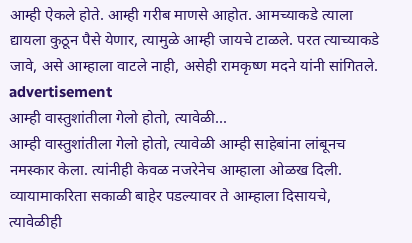आम्ही ऐकले होते. आम्ही गरीब माणसे आहोत. आमच्याकडे त्याला द्यायला कुठून पैसे येणार, त्यामुळे आम्ही जायचे टाळले. परत त्याच्याकडे जावे, असे आम्हाला वाटले नाही, असेही रामकृष्ण मदने यांनी सांगितले.
advertisement
आम्ही वास्तुशांतीला गेलो होतो, त्यावेळी...
आम्ही वास्तुशांतीला गेलो होतो, त्यावेळी आम्ही साहेबांना लांबूनच नमस्कार केला. त्यांनीही केवळ नजरेनेच आम्हाला ओळख दिली. व्यायामाकरिता सकाळी बाहेर पडल्यावर ते आम्हाला दिसायचे, त्यावेळीही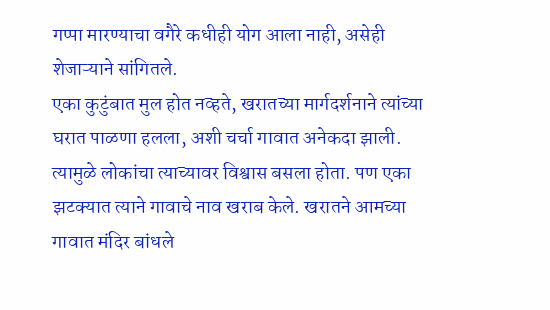गप्पा मारण्याचा वगैरे कधीही योग आला नाही, असेही शेजाऱ्याने सांगितले.
एका कुटुंबात मुल होत नव्हते, खरातच्या मार्गदर्शनाने त्यांच्या घरात पाळणा हलला, अशी चर्चा गावात अनेकदा झाली. त्यामुळे लोकांचा त्याच्यावर विश्वास बसला होता. पण एका झटक्यात त्याने गावाचे नाव खराब केले. खरातने आमच्या गावात मंदिर बांधले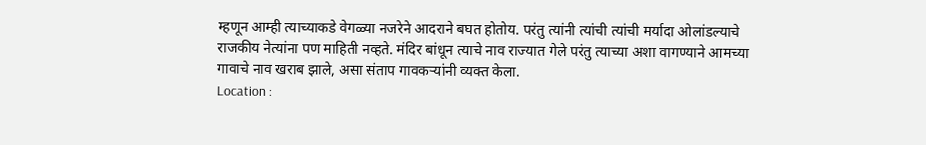म्हणून आम्ही त्याच्याकडे वेगळ्या नजरेने आदराने बघत होतोय. परंतु त्यांनी त्यांची त्यांची मर्यादा ओलांडल्याचे राजकीय नेत्यांना पण माहिती नव्हते. मंदिर बांधून त्याचे नाव राज्यात गेले परंतु त्याच्या अशा वागण्याने आमच्या गावाचे नाव खराब झाले, असा संताप गावकऱ्यांनी व्यक्त केला.
Location :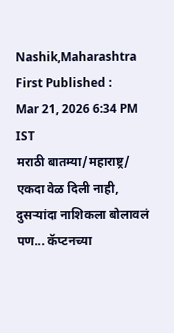Nashik,Maharashtra
First Published :
Mar 21, 2026 6:34 PM IST
मराठी बातम्या/महाराष्ट्र/
एकदा वेळ दिली नाही, दुसऱ्यांदा नाशिकला बोलावलं पण... कॅप्टनच्या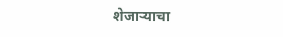शेजाऱ्याचा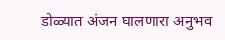डोळ्यात अंजन घालणारा अनुभव